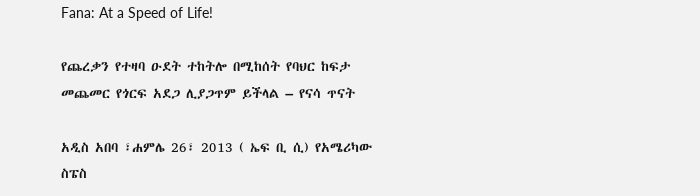Fana: At a Speed of Life!

የጨረቃን የተዛባ ዑደት ተከትሎ በሚከሰት የባህር ከፍታ መጨመር የጎርፍ አደጋ ሊያጋጥም ይችላል – የናሳ ጥናት

አዲስ አበባ ፣ሐምሌ 26፣ 2013 ( ኤፍ ቢ ሲ) የአሜሪካው ስፔስ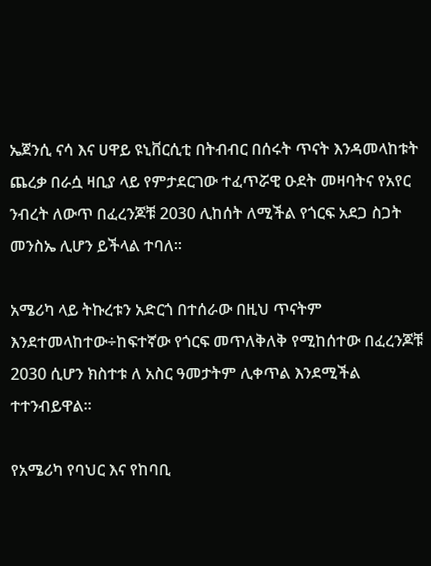ኤጀንሲ ናሳ እና ሀዋይ ዩኒቨርሲቲ በትብብር በሰሩት ጥናት እንዳመላከቱት ጨረቃ በራሷ ዛቢያ ላይ የምታደርገው ተፈጥሯዊ ዑደት መዛባትና የአየር ንብረት ለውጥ በፈረንጆቹ 2030 ሊከሰት ለሚችል የጎርፍ አደጋ ስጋት መንስኤ ሊሆን ይችላል ተባለ፡፡

አሜሪካ ላይ ትኩረቱን አድርጎ በተሰራው በዚህ ጥናትም እንደተመላከተው÷ከፍተኛው የጎርፍ መጥለቅለቅ የሚከሰተው በፈረንጆቹ 2030 ሲሆን ክስተቱ ለ አስር ዓመታትም ሊቀጥል እንደሚችል ተተንብይዋል፡፡

የአሜሪካ የባህር እና የከባቢ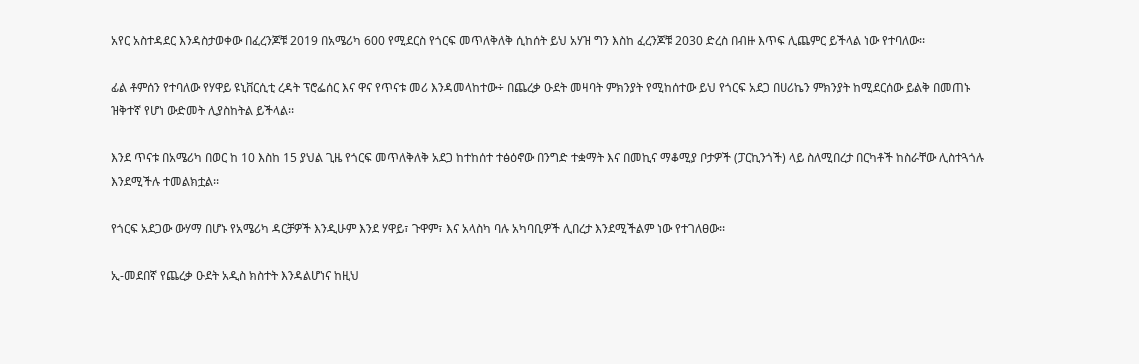አየር አስተዳደር እንዳስታወቀው በፈረንጆቹ 2019 በአሜሪካ 600 የሚደርስ የጎርፍ መጥለቅለቅ ሲከሰት ይህ አሃዝ ግን እስከ ፈረንጆቹ 2030 ድረስ በብዙ እጥፍ ሊጨምር ይችላል ነው የተባለው፡፡

ፊል ቶምሰን የተባለው የሃዋይ ዩኒቨርሲቲ ረዳት ፕሮፌሰር እና ዋና የጥናቱ መሪ እንዳመላከተው÷ በጨረቃ ዑደት መዛባት ምክንያት የሚከሰተው ይህ የጎርፍ አደጋ በሀሪኬን ምክንያት ከሚደርሰው ይልቅ በመጠኑ ዝቅተኛ የሆነ ውድመት ሊያስከትል ይችላል፡፡

እንደ ጥናቱ በአሜሪካ በወር ከ 10 እስከ 15 ያህል ጊዜ የጎርፍ መጥለቅለቅ አደጋ ከተከሰተ ተፅዕኖው በንግድ ተቋማት እና በመኪና ማቆሚያ ቦታዎች (ፓርኪንጎች) ላይ ስለሚበረታ በርካቶች ከስራቸው ሊስተጓጎሉ እንደሚችሉ ተመልክቷል፡፡

የጎርፍ አደጋው ውሃማ በሆኑ የአሜሪካ ዳርቻዎች እንዲሁም እንደ ሃዋይ፣ ጉዋም፣ እና አላስካ ባሉ አካባቢዎች ሊበረታ እንደሚችልም ነው የተገለፀው፡፡

ኢ-መደበኛ የጨረቃ ዑደት አዲስ ክስተት እንዳልሆነና ከዚህ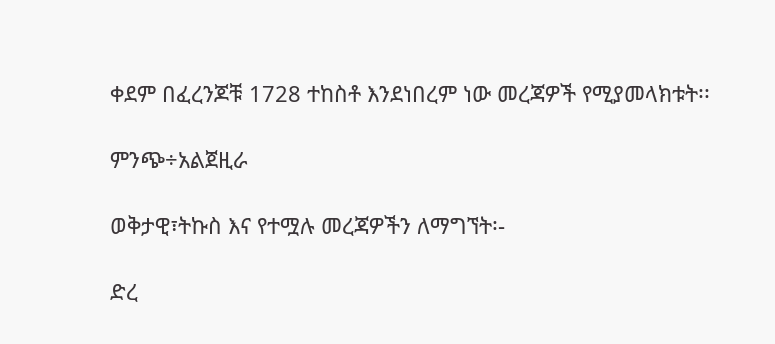ቀደም በፈረንጆቹ 1728 ተከስቶ እንደነበረም ነው መረጃዎች የሚያመላክቱት፡፡

ምንጭ÷አልጀዚራ

ወቅታዊ፣ትኩስ እና የተሟሉ መረጃዎችን ለማግኘት፡-

ድረ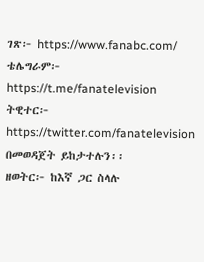ገጽ፦ https://www.fanabc.com/
ቴሌግራም፦ https://t.me/fanatelevision
ትዊተር፦ https://twitter.com/fanatelevision በመወዳጀት ይከታተሉን፡፡
ዘወትር፦ ከእኛ ጋር ስላሉ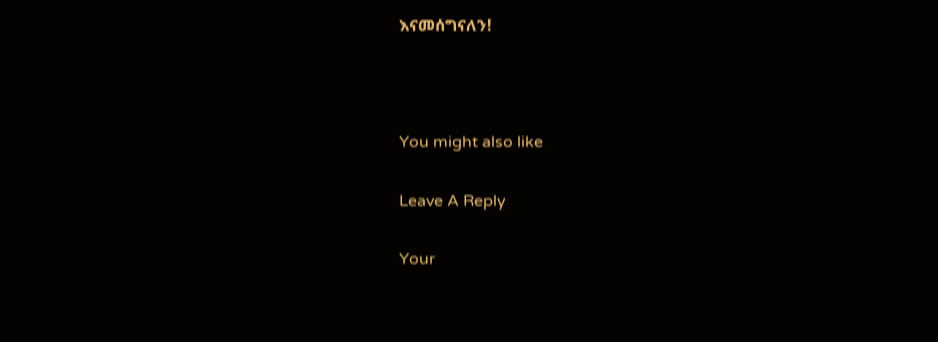እናመሰግናለን!



You might also like

Leave A Reply

Your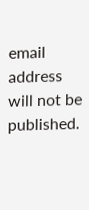email address will not be published.